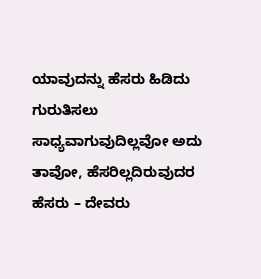ಯಾವುದನ್ನು ಹೆಸರು ಹಿಡಿದು ಗುರುತಿಸಲು ಸಾಧ್ಯವಾಗುವುದಿಲ್ಲವೋ ಅದು ತಾವೋ, ಹೆಸರಿಲ್ಲದಿರುವುದರ ಹೆಸರು – ದೇವರು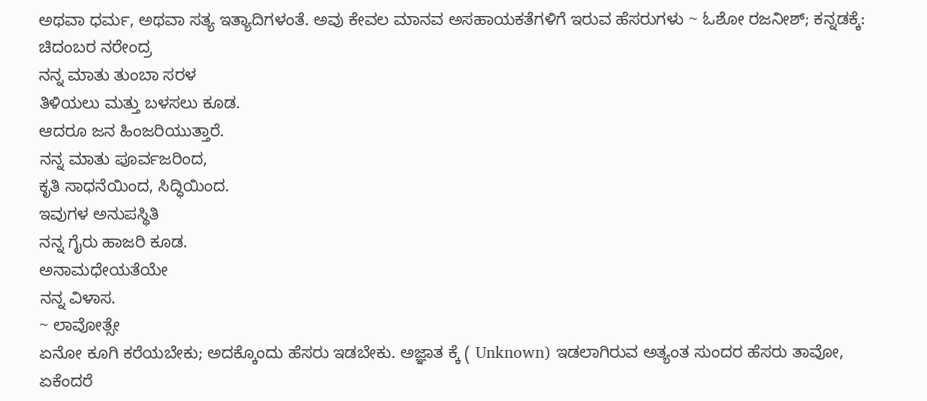ಅಥವಾ ಧರ್ಮ, ಅಥವಾ ಸತ್ಯ ಇತ್ಯಾದಿಗಳಂತೆ. ಅವು ಕೇವಲ ಮಾನವ ಅಸಹಾಯಕತೆಗಳಿಗೆ ಇರುವ ಹೆಸರುಗಳು ~ ಓಶೋ ರಜನೀಶ್; ಕನ್ನಡಕ್ಕೆ: ಚಿದಂಬರ ನರೇಂದ್ರ
ನನ್ನ ಮಾತು ತುಂಬಾ ಸರಳ
ತಿಳಿಯಲು ಮತ್ತು ಬಳಸಲು ಕೂಡ.
ಆದರೂ ಜನ ಹಿಂಜರಿಯುತ್ತಾರೆ.
ನನ್ನ ಮಾತು ಪೂರ್ವಜರಿಂದ,
ಕೃತಿ ಸಾಧನೆಯಿಂದ, ಸಿದ್ಧಿಯಿಂದ.
ಇವುಗಳ ಅನುಪಸ್ಥಿತಿ
ನನ್ನ ಗೈರು ಹಾಜರಿ ಕೂಡ.
ಅನಾಮಧೇಯತೆಯೇ
ನನ್ನ ವಿಳಾಸ.
~ ಲಾವೋತ್ಸೇ
ಏನೋ ಕೂಗಿ ಕರೆಯಬೇಕು; ಅದಕ್ಕೊಂದು ಹೆಸರು ಇಡಬೇಕು. ಅಜ್ಞಾತ ಕ್ಕೆ ( Unknown) ಇಡಲಾಗಿರುವ ಅತ್ಯಂತ ಸುಂದರ ಹೆಸರು ತಾವೋ, ಏಕೆಂದರೆ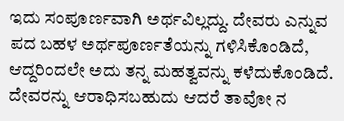ಇದು ಸಂಪೂರ್ಣವಾಗಿ ಅರ್ಥವಿಲ್ಲದ್ದು. ದೇವರು ಎನ್ನುವ ಪದ ಬಹಳ ಅರ್ಥಪೂರ್ಣತೆಯನ್ನು ಗಳಿಸಿಕೊಂಡಿದೆ, ಆದ್ದರಿಂದಲೇ ಅದು ತನ್ನ ಮಹತ್ವವನ್ನು ಕಳೆದುಕೊಂಡಿದೆ.
ದೇವರನ್ನು ಆರಾಧಿಸಬಹುದು ಆದರೆ ತಾವೋ ನ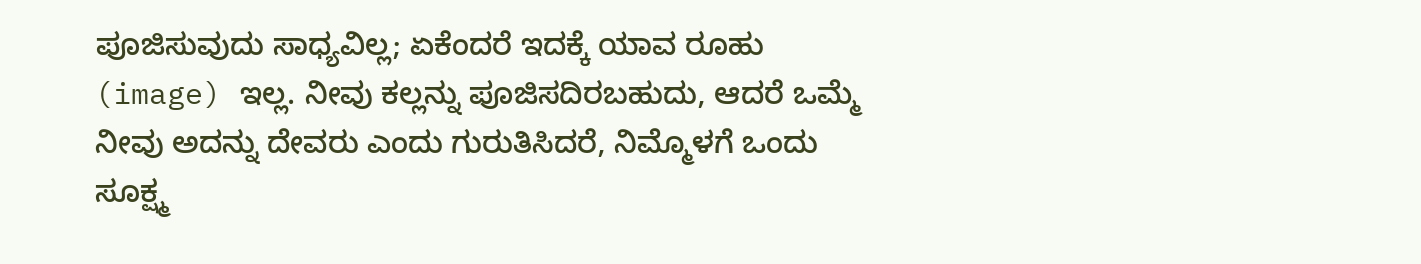ಪೂಜಿಸುವುದು ಸಾಧ್ಯವಿಲ್ಲ; ಏಕೆಂದರೆ ಇದಕ್ಕೆ ಯಾವ ರೂಹು (image) ಇಲ್ಲ. ನೀವು ಕಲ್ಲನ್ನು ಪೂಜಿಸದಿರಬಹುದು, ಆದರೆ ಒಮ್ಮೆ ನೀವು ಅದನ್ನು ದೇವರು ಎಂದು ಗುರುತಿಸಿದರೆ, ನಿಮ್ಮೊಳಗೆ ಒಂದು ಸೂಕ್ಷ್ಮ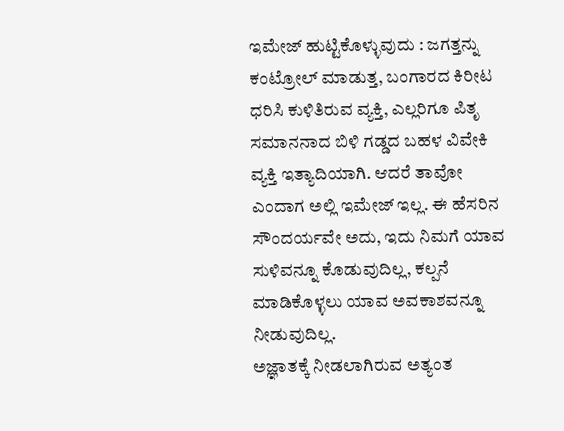ಇಮೇಜ್ ಹುಟ್ಟಿಕೊಳ್ಳುವುದು : ಜಗತ್ತನ್ನು ಕಂಟ್ರೋಲ್ ಮಾಡುತ್ತ, ಬಂಗಾರದ ಕಿರೀಟ ಧರಿಸಿ ಕುಳಿತಿರುವ ವ್ಯಕ್ತಿ, ಎಲ್ಲರಿಗೂ ಪಿತೃ ಸಮಾನನಾದ ಬಿಳಿ ಗಡ್ಡದ ಬಹಳ ವಿವೇಕಿ ವ್ಯಕ್ತಿ ಇತ್ಯಾದಿಯಾಗಿ. ಆದರೆ ತಾವೋ ಎಂದಾಗ ಅಲ್ಲಿ ಇಮೇಜ್ ಇಲ್ಲ. ಈ ಹೆಸರಿನ ಸೌಂದರ್ಯವೇ ಅದು, ಇದು ನಿಮಗೆ ಯಾವ ಸುಳಿವನ್ನೂ ಕೊಡುವುದಿಲ್ಲ, ಕಲ್ಪನೆ ಮಾಡಿಕೊಳ್ಳಲು ಯಾವ ಅವಕಾಶವನ್ನೂ ನೀಡುವುದಿಲ್ಲ.
ಅಜ್ಞಾತಕ್ಕೆ ನೀಡಲಾಗಿರುವ ಅತ್ಯಂತ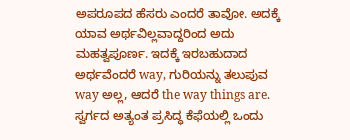ಅಪರೂಪದ ಹೆಸರು ಎಂದರೆ ತಾವೋ. ಅದಕ್ಕೆ ಯಾವ ಅರ್ಥವಿಲ್ಲವಾದ್ದರಿಂದ ಅದು ಮಹತ್ವಪೂರ್ಣ. ಇದಕ್ಕೆ ಇರಬಹುದಾದ ಅರ್ಥವೆಂದರೆ way, ಗುರಿಯನ್ನು ತಲುಪುವ way ಅಲ್ಲ, ಆದರೆ the way things are.
ಸ್ವರ್ಗದ ಅತ್ಯಂತ ಪ್ರಸಿದ್ಧ ಕೆಫೆಯಲ್ಲಿ ಒಂದು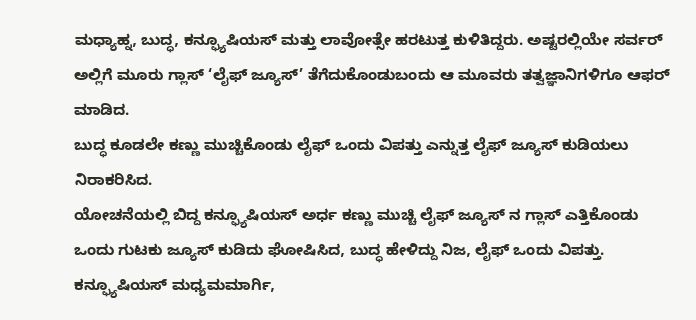ಮಧ್ಯಾಹ್ನ, ಬುದ್ಧ, ಕನ್ಫ್ಯೂಷಿಯಸ್ ಮತ್ತು ಲಾವೋತ್ಸೇ ಹರಟುತ್ತ ಕುಳಿತಿದ್ದರು. ಅಷ್ಟರಲ್ಲಿಯೇ ಸರ್ವರ್ ಅಲ್ಲಿಗೆ ಮೂರು ಗ್ಲಾಸ್ ‘ಲೈಫ್ ಜ್ಯೂಸ್’ ತೆಗೆದುಕೊಂಡುಬಂದು ಆ ಮೂವರು ತತ್ವಜ್ಞಾನಿಗಳಿಗೂ ಆಫರ್ ಮಾಡಿದ.
ಬುದ್ಧ ಕೂಡಲೇ ಕಣ್ಣು ಮುಚ್ಚಿಕೊಂಡು ಲೈಫ್ ಒಂದು ವಿಪತ್ತು ಎನ್ನುತ್ತ ಲೈಫ್ ಜ್ಯೂಸ್ ಕುಡಿಯಲು ನಿರಾಕರಿಸಿದ.
ಯೋಚನೆಯಲ್ಲಿ ಬಿದ್ದ ಕನ್ಫ್ಯೂಷಿಯಸ್ ಅರ್ಧ ಕಣ್ಣು ಮುಚ್ಚಿ ಲೈಫ್ ಜ್ಯೂಸ್ ನ ಗ್ಲಾಸ್ ಎತ್ತಿಕೊಂಡು ಒಂದು ಗುಟಕು ಜ್ಯೂಸ್ ಕುಡಿದು ಘೋಷಿಸಿದ, ಬುದ್ಧ ಹೇಳಿದ್ದು ನಿಜ, ಲೈಫ್ ಒಂದು ವಿಪತ್ತು. ಕನ್ಫ್ಯೂಷಿಯಸ್ ಮಧ್ಯಮಮಾರ್ಗಿ,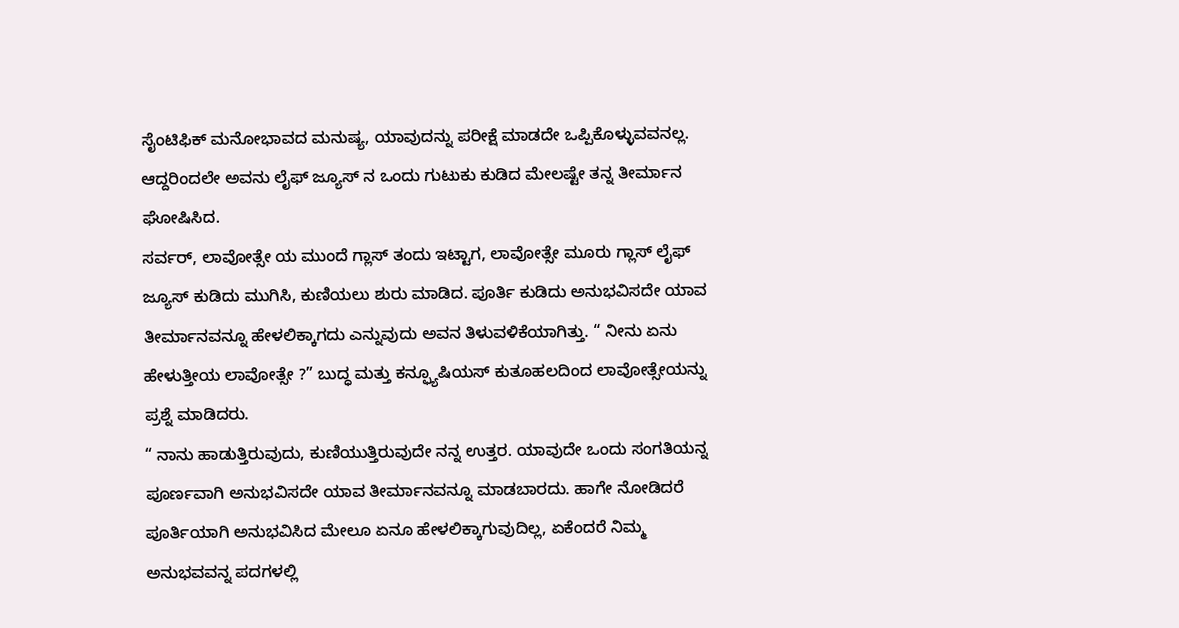ಸೈಂಟಿಫಿಕ್ ಮನೋಭಾವದ ಮನುಷ್ಯ, ಯಾವುದನ್ನು ಪರೀಕ್ಷೆ ಮಾಡದೇ ಒಪ್ಪಿಕೊಳ್ಳುವವನಲ್ಲ. ಆದ್ದರಿಂದಲೇ ಅವನು ಲೈಫ್ ಜ್ಯೂಸ್ ನ ಒಂದು ಗುಟುಕು ಕುಡಿದ ಮೇಲಷ್ಟೇ ತನ್ನ ತೀರ್ಮಾನ ಘೋಷಿಸಿದ.
ಸರ್ವರ್, ಲಾವೋತ್ಸೇ ಯ ಮುಂದೆ ಗ್ಲಾಸ್ ತಂದು ಇಟ್ಟಾಗ, ಲಾವೋತ್ಸೇ ಮೂರು ಗ್ಲಾಸ್ ಲೈಫ್ ಜ್ಯೂಸ್ ಕುಡಿದು ಮುಗಿಸಿ, ಕುಣಿಯಲು ಶುರು ಮಾಡಿದ. ಪೂರ್ತಿ ಕುಡಿದು ಅನುಭವಿಸದೇ ಯಾವ ತೀರ್ಮಾನವನ್ನೂ ಹೇಳಲಿಕ್ಕಾಗದು ಎನ್ನುವುದು ಅವನ ತಿಳುವಳಿಕೆಯಾಗಿತ್ತು. “ ನೀನು ಏನು ಹೇಳುತ್ತೀಯ ಲಾವೋತ್ಸೇ ?” ಬುದ್ಧ ಮತ್ತು ಕನ್ಫ್ಯೂಷಿಯಸ್ ಕುತೂಹಲದಿಂದ ಲಾವೋತ್ಸೇಯನ್ನು ಪ್ರಶ್ನೆ ಮಾಡಿದರು.
“ ನಾನು ಹಾಡುತ್ತಿರುವುದು, ಕುಣಿಯುತ್ತಿರುವುದೇ ನನ್ನ ಉತ್ತರ. ಯಾವುದೇ ಒಂದು ಸಂಗತಿಯನ್ನ ಪೂರ್ಣವಾಗಿ ಅನುಭವಿಸದೇ ಯಾವ ತೀರ್ಮಾನವನ್ನೂ ಮಾಡಬಾರದು. ಹಾಗೇ ನೋಡಿದರೆ ಪೂರ್ತಿಯಾಗಿ ಅನುಭವಿಸಿದ ಮೇಲೂ ಏನೂ ಹೇಳಲಿಕ್ಕಾಗುವುದಿಲ್ಲ, ಏಕೆಂದರೆ ನಿಮ್ಮ ಅನುಭವವನ್ನ ಪದಗಳಲ್ಲಿ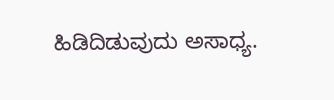ಹಿಡಿದಿಡುವುದು ಅಸಾಧ್ಯ.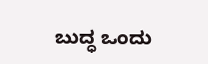ಬುದ್ಧ ಒಂದು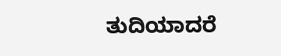ತುದಿಯಾದರೆ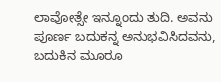ಲಾವೋತ್ಸೇ ಇನ್ನೂಂದು ತುದಿ. ಅವನು ಪೂರ್ಣ ಬದುಕನ್ನ ಅನುಭವಿಸಿದವನು, ಬದುಕಿನ ಮೂರೂ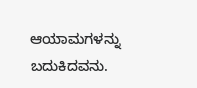ಆಯಾಮಗಳನ್ನು ಬದುಕಿದವನು.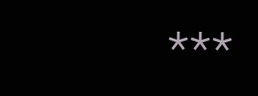***